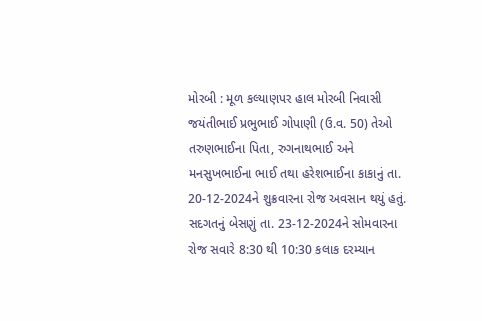મોરબી : મૂળ કલ્યાણપર હાલ મોરબી નિવાસી જયંતીભાઈ પ્રભુભાઈ ગોપાણી (ઉ.વ. 50) તેઓ તરુણભાઈના પિતા, રુગનાથભાઈ અને મનસુખભાઈના ભાઈ તથા હરેશભાઈના કાકાનું તા. 20-12-2024ને શુક્રવારના રોજ અવસાન થયું હતું. સદગતનું બેસણું તા. 23-12-2024ને સોમવારના રોજ સવારે 8:30 થી 10:30 કલાક દરમ્યાન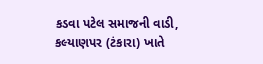કડવા પટેલ સમાજની વાડી, કલ્યાણપર (ટંકારા) ખાતે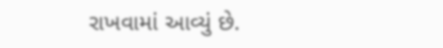રાખવામાં આવ્યું છે.